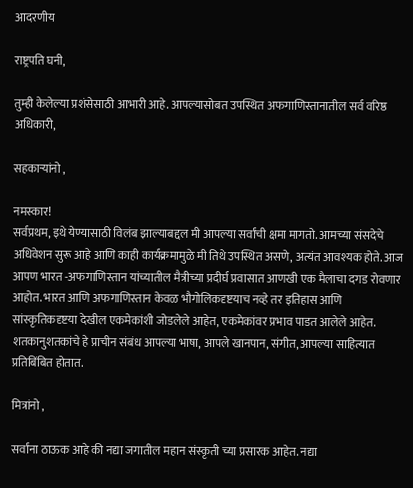आदरणीय

राष्ट्रपति घनी,

तुम्ही केलेल्या प्रशंसेसाठी आभारी आहे. आपल्यासोबत उपस्थित अफगाणिस्तानातील सर्व वरिष्ठ अधिकारी,

सहकाऱ्यांनो ,

नमस्कार!
सर्वप्रथम, इथे येण्यासाठी विलंब झाल्याबद्दल मी आपल्या सर्वांची क्षमा मागतो. आमच्या संसदेचे अधिवेशन सुरू आहे आणि काही कार्यक्रमामुळे मी तिथे उपस्थित असणे, अत्यंत आवश्यक होते. आज आपण भारत -अफगाणिस्तान यांच्यातील मैत्रीच्या प्रदीर्घ प्रवासात आणखी एक मैलाचा दगड रोवणार आहोत. भारत आणि अफगाणिस्तान केवळ भौगोलिकदृष्टयाच नव्हे तर इतिहास आणि सांस्कृतिकदृष्टया देखील एकमेकांशी जोडलेले आहेत, एकमेकांवर प्रभाव पाडत आलेले आहेत. शतकानुशतकांचे हे प्राचीन संबंध आपल्या भाषा, आपले खानपान, संगीत, आपल्या साहित्यात प्रतिबिंबित होतात.

मित्रांनो ,

सर्वांना ठाऊक आहे की नद्या जगातील महान संस्कृती च्या प्रसारक आहेत. नद्या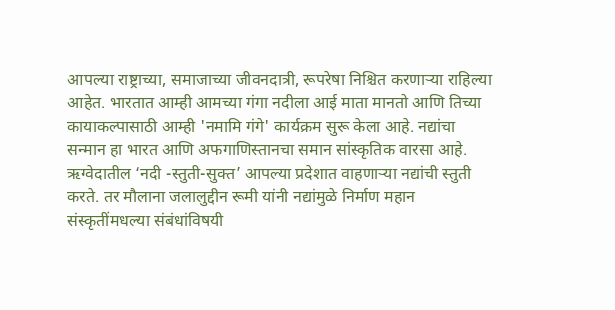आपल्या राष्ट्राच्या, समाजाच्या जीवनदात्री, रूपरेषा निश्चित करणाऱ्या राहिल्या आहेत. भारतात आम्ही आमच्या गंगा नदीला आई माता मानतो आणि तिच्या कायाकल्पासाठी आम्ही 'नमामि गंगे' कार्यक्रम सुरू केला आहे. नद्यांचा सन्मान हा भारत आणि अफगाणिस्तानचा समान सांस्कृतिक वारसा आहे. ऋग्वेदातील ‘नदी -स्तुती-सुक्त’ आपल्या प्रदेशात वाहणाऱ्या नद्यांची स्तुती करते. तर मौलाना जलालुद्दीन रूमी यांनी नद्यांमुळे निर्माण महान संस्कृतींमधल्या संबंधांविषयी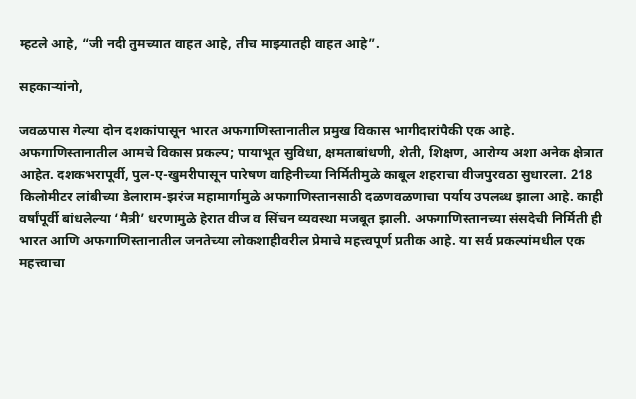म्हटले आहे, “जी नदी तुमच्यात वाहत आहे, तीच माझ्यातही वाहत आहे”.

सहकाऱ्यांनो,

जवळपास गेल्या दोन दशकांपासून भारत अफगाणिस्तानातील प्रमुख विकास भागीदारांपैकी एक आहे. अफगाणिस्तानातील आमचे विकास प्रकल्प; पायाभूत सुविधा, क्षमताबांधणी, शेती, शिक्षण, आरोग्य अशा अनेक क्षेत्रात आहेत. दशकभरापूर्वी, पुल-ए-खुमरीपासून पारेषण वाहिनीच्या निर्मितीमुळे काबूल शहराचा वीजपुरवठा सुधारला. 218 किलोमीटर लांबीच्या डेलाराम-झरंज महामार्गामुळे अफगाणिस्तानसाठी दळणवळणाचा पर्याय उपलब्ध झाला आहे. काही वर्षांपूर्वी बांधलेल्या ‘मैत्री’ धरणामुळे हेरात वीज व सिंचन व्यवस्था मजबूत झाली. अफगाणिस्तानच्या संसदेची निर्मिती ही भारत आणि अफगाणिस्तानातील जनतेच्या लोकशाहीवरील प्रेमाचे महत्त्वपूर्ण प्रतीक आहे. या सर्व प्रकल्पांमधील एक महत्त्वाचा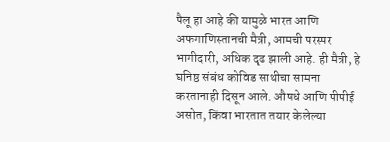पैलू हा आहे की यामुळे भारत आणि अफगाणिस्तानची मैत्री, आमची परस्पर भागीदारी, अधिक दृढ झाली आहे. ही मैत्री, हे घनिष्ठ संबंध कोविड साथीचा सामना करतानाही दिसून आले. औषधे आणि पीपीई असोत, किंवा भारतात तयार केलेल्या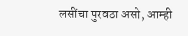लसींचा पुरवठा असो, आम्ही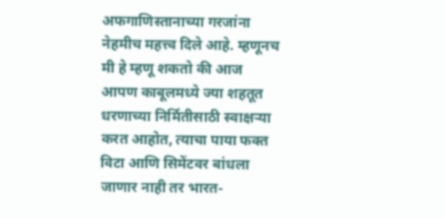अफगाणिस्तानाच्या गरजांना नेहमीच महत्त्व दिले आहे. म्हणूनच मी हे म्हणू शकतो की आज आपण काबूलमध्ये ज्या शहतूत धरणाच्या निर्मितीसाठी स्वाक्षऱ्या करत आहोत, त्याचा पाया फक्त विटा आणि सिमेंटवर बांधला जाणार नाही तर भारत-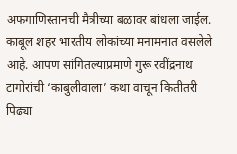अफगाणिस्तानची मैत्रीच्या बळावर बांधला जाईल. काबूल शहर भारतीय लोकांच्या मनामनात वसलेले आहे. आपण सांगितल्याप्रमाणे गुरू रवींद्रनाथ टागोरांची ‘काबुलीवाला’ कथा वाचून कितीतरी पिढ्या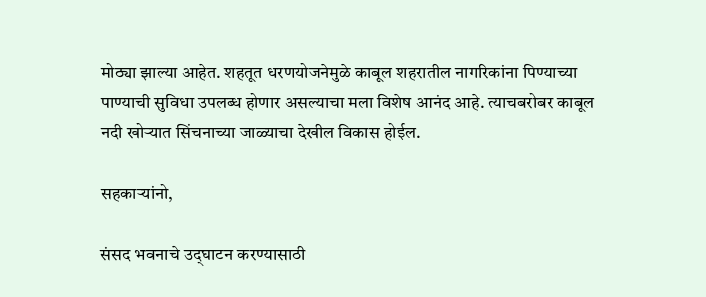मोठ्या झाल्या आहेत. शहतूत धरणयोजनेमुळे काबूल शहरातील नागरिकांना पिण्याच्या पाण्याची सुविधा उपलब्ध होणार असल्याचा मला विशेष आनंद आहे. त्याचबरोबर काबूल नदी खोऱ्यात सिंचनाच्या जाळ्याचा देखील विकास होईल.

सहकाऱ्यांनो,

संसद भवनाचे उद्‌घाटन करण्यासाठी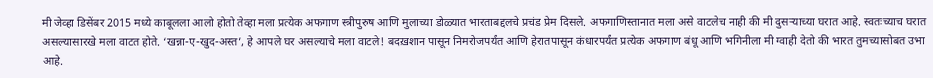मी जेव्हा डिसेंबर 2015 मध्ये काबूलला आलो होतो तेव्हा मला प्रत्येक अफगाण स्त्रीपुरुष आणि मुलाच्या डोळ्यात भारताबद्दलचे प्रचंड प्रेम दिसले. अफगाणिस्तानात मला असे वाटलेच नाही की मी दुसऱ्याच्या घरात आहे. स्वतःच्याच घरात असल्यासारखे मला वाटत होते. ‘खन्ना-ए-खुद-अस्त’, हे आपले घर असल्याचे मला वाटले! बदख़शान पासून निमरोजपर्यंत आणि हेरातपासून कंधारपर्यंत प्रत्येक अफगाण बंधू आणि भगिनीला मी ग्वाही देतो की भारत तुमच्यासोबत उभा आहे.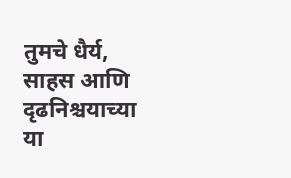तुमचे धैर्य, साहस आणि दृढनिश्चयाच्या या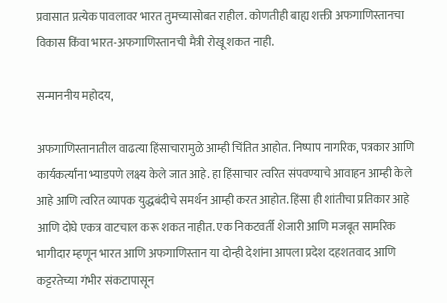प्रवासात प्रत्येक पावलावर भारत तुमच्यासोबत राहील. कोणतीही बाह्य शक्ती अफगाणिस्तानचा विकास किंवा भारत-अफगाणिस्तानची मैत्री रोखू शकत नाही.

सन्माननीय महोदय,

अफगाणिस्तानातील वाढत्या हिंसाचारामुळे आम्ही चिंतित आहोत. निष्पाप नागरिक, पत्रकार आणि कार्यकर्त्यांना भ्याडपणे लक्ष्य केले जात आहे. हा हिंसाचार त्वरित संपवण्याचे आवाहन आम्ही केले आहे आणि त्वरित व्यापक युद्धबंदीचे समर्थन आम्ही करत आहोत. हिंसा ही शांतीचा प्रतिकार आहे आणि दोघे एकत्र वाटचाल करू शकत नाहीत. एक निकटवर्ती शेजारी आणि मजबूत सामरिक भागीदार म्हणून भारत आणि अफगाणिस्तान या दोन्ही देशांना आपला प्रदेश दहशतवाद आणि कट्टरतेच्या गंभीर संकटापासून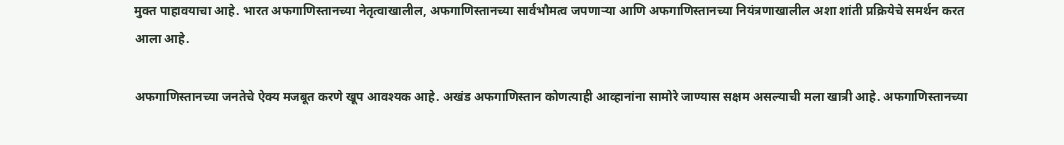मुक्त पाहावयाचा आहे. भारत अफगाणिस्तानच्या नेतृत्वाखालील, अफगाणिस्तानच्या सार्वभौमत्व जपणाऱ्या आणि अफगाणिस्तानच्या नियंत्रणाखालील अशा शांती प्रक्रियेचे समर्थन करत आला आहे.

अफगाणिस्तानच्या जनतेचे ऐक्य मजबूत करणे खूप आवश्यक आहे. अखंड अफगाणिस्तान कोणत्याही आव्हानांना सामोरे जाण्यास सक्षम असल्याची मला खात्री आहे. अफगाणिस्तानच्या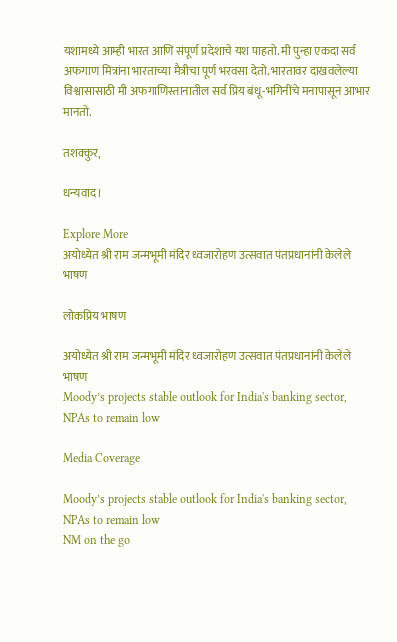यशामध्ये आम्ही भारत आणि संपूर्ण प्रदेशाचे यश पाहतो. मी पुन्हा एकदा सर्व अफगाण मित्रांना भारताच्या मैत्रीचा पूर्ण भरवसा देतो. भारतावर दाखवलेल्या विश्वासासाठी मी अफगाणिस्तानातील सर्व प्रिय बंधू-भगिनींचे मनापासून आभार मानतो.

तशक्कुर,

धन्यवाद।

Explore More
अयोध्येत श्री राम जन्मभूमी मंदिर ध्वजारोहण उत्सवात पंतप्रधानांनी केलेले भाषण

लोकप्रिय भाषण

अयोध्येत श्री राम जन्मभूमी मंदिर ध्वजारोहण उत्सवात पंतप्रधानांनी केलेले भाषण
Moody’s projects stable outlook for India's banking sector, NPAs to remain low

Media Coverage

Moody’s projects stable outlook for India's banking sector, NPAs to remain low
NM on the go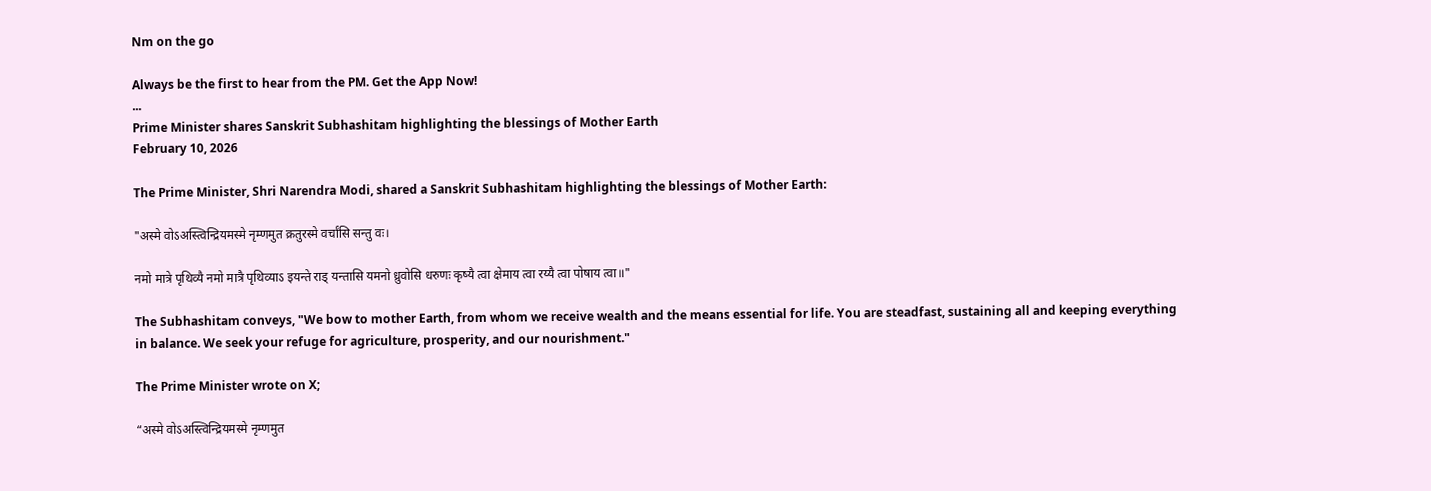Nm on the go

Always be the first to hear from the PM. Get the App Now!
...
Prime Minister shares Sanskrit Subhashitam highlighting the blessings of Mother Earth
February 10, 2026

The Prime Minister, Shri Narendra Modi, shared a Sanskrit Subhashitam highlighting the blessings of Mother Earth:

"अस्मे वोऽअस्त्विन्द्रियमस्मे नृम्णमुत क्रतुरस्मे वर्चांसि सन्तु वः।

नमो मात्रे पृथिव्यै नमो मात्रै पृथिव्याऽ इयन्ते राड् यन्तासि यमनो ध्रुवोसि धरुणः कृष्यै त्वा क्षेमाय त्वा रय्यै त्वा पोषाय त्वा॥"

The Subhashitam conveys, "We bow to mother Earth, from whom we receive wealth and the means essential for life. You are steadfast, sustaining all and keeping everything in balance. We seek your refuge for agriculture, prosperity, and our nourishment."

The Prime Minister wrote on X;

“अस्मे वोऽअस्त्विन्द्रियमस्मे नृम्णमुत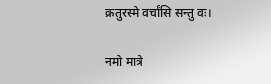क्रतुरस्मे वर्चांसि सन्तु वः।

नमो मात्रे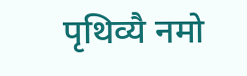पृथिव्यै नमो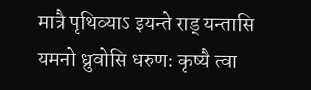मात्रै पृथिव्याऽ इयन्ते राड् यन्तासि यमनो ध्रुवोसि धरुणः कृष्यै त्वा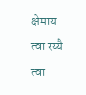क्षेमाय त्वा रय्यै त्वा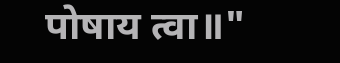पोषाय त्वा॥"